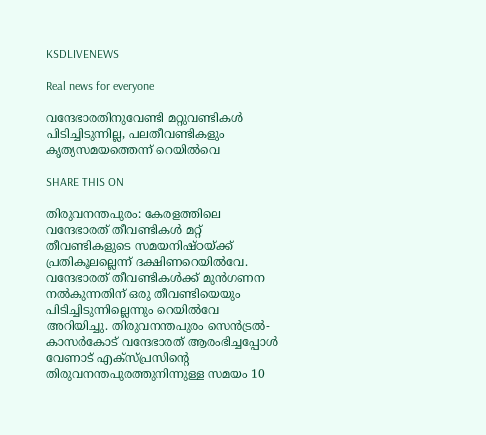KSDLIVENEWS

Real news for everyone

വന്ദേഭാരതിനുവേണ്ടി മറ്റുവണ്ടികള്‍ പിടിച്ചിടുന്നില്ല, പലതീവണ്ടികളും കൃത്യസമയത്തെന്ന്‌ റെയില്‍വെ

SHARE THIS ON

തിരുവനന്തപുരം: കേരളത്തിലെ വന്ദേഭാരത് തീവണ്ടികള്‍ മറ്റ് തീവണ്ടികളുടെ സമയനിഷ്ഠയ്ക്ക് പ്രതികൂലല്ലെന്ന് ദക്ഷിണറെയില്‍വേ. വന്ദേഭാരത് തീവണ്ടികള്‍ക്ക് മുന്‍ഗണന നല്‍കുന്നതിന് ഒരു തീവണ്ടിയെയും പിടിച്ചിടുന്നില്ലെന്നും റെയില്‍വേ അറിയിച്ചു. തിരുവനന്തപുരം സെന്‍ട്രല്‍- കാസര്‍കോട് വന്ദേഭാരത് ആരംഭിച്ചപ്പോള്‍ വേണാട് എക്‌സ്പ്രസിന്റെ തിരുവനന്തപുരത്തുനിന്നുള്ള സമയം 10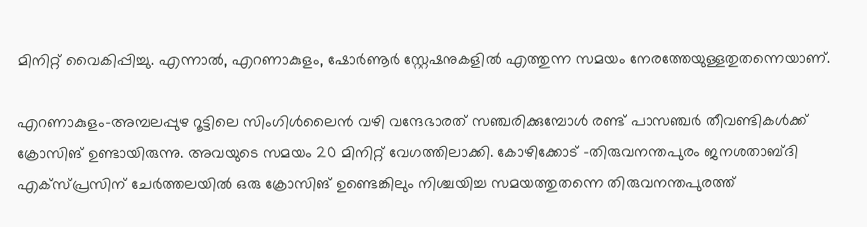മിനിറ്റ് വൈകിപ്പിച്ചു. എന്നാല്‍, എറണാകുളം, ഷോര്‍ണൂര്‍ സ്റ്റേഷനുകളില്‍ എത്തുന്ന സമയം നേരത്തേയുള്ളതുതന്നെയാണ്.

എറണാകുളം-അമ്പലപ്പുഴ റൂട്ടിലെ സിംഗിള്‍ലൈന്‍ വഴി വന്ദേഭാരത് സഞ്ചരിക്കുമ്പോള്‍ രണ്ട് പാസഞ്ചര്‍ തീവണ്ടികള്‍ക്ക് ക്രോസിങ് ഉണ്ടായിരുന്നു. അവയുടെ സമയം 20 മിനിറ്റ് വേഗത്തിലാക്കി. കോഴിക്കോട് -തിരുവനന്തപുരം ജനശതാബ്ദി എക്‌സ്പ്രസിന് ചേര്‍ത്തലയില്‍ ഒരു ക്രോസിങ് ഉണ്ടെങ്കിലും നിശ്ചയിച്ച സമയത്തുതന്നെ തിരുവനന്തപുരത്ത്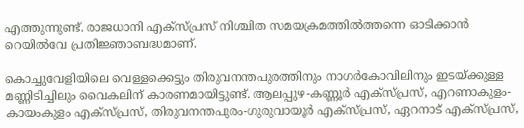എത്തുന്നുണ്ട്. രാജധാനി എക്‌സ്പ്രസ് നിശ്ചിത സമയക്രമത്തില്‍ത്തന്നെ ഓടിക്കാന്‍ റെയില്‍വേ പ്രതിജ്ഞാബദ്ധമാണ്.

കൊച്ചുവേളിയിലെ വെള്ളക്കെട്ടും തിരുവനന്തപുരത്തിനും നാഗര്‍കോവിലിനും ഇടയ്ക്കുള്ള മണ്ണിടിച്ചിലും വൈകലിന് കാരണമായിട്ടുണ്ട്. ആലപ്പുഴ-കണ്ണൂര്‍ എക്‌സ്പ്രസ്, എറണാകുളം-കായംകുളം എക്‌സ്പ്രസ്, തിരുവനന്തപുരം-ഗുരുവായൂര്‍ എക്‌സ്പ്രസ്, ഏറനാട് എക്‌സ്പ്രസ്,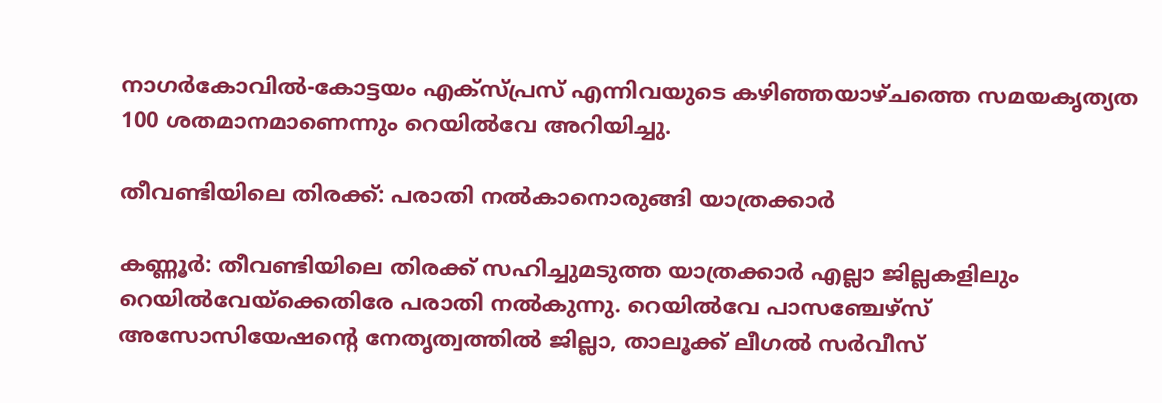നാഗര്‍കോവില്‍-കോട്ടയം എക്‌സ്പ്രസ് എന്നിവയുടെ കഴിഞ്ഞയാഴ്ചത്തെ സമയകൃത്യത 100 ശതമാനമാണെന്നും റെയില്‍വേ അറിയിച്ചു.

തീവണ്ടിയിലെ തിരക്ക്: പരാതി നല്‍കാനൊരുങ്ങി യാത്രക്കാര്‍

കണ്ണൂര്‍: തീവണ്ടിയിലെ തിരക്ക് സഹിച്ചുമടുത്ത യാത്രക്കാര്‍ എല്ലാ ജില്ലകളിലും റെയില്‍വേയ്‌ക്കെതിരേ പരാതി നല്‍കുന്നു. റെയില്‍വേ പാസഞ്ചേഴ്‌സ് അസോസിയേഷന്റെ നേതൃത്വത്തില്‍ ജില്ലാ, താലൂക്ക് ലീഗല്‍ സര്‍വീസ്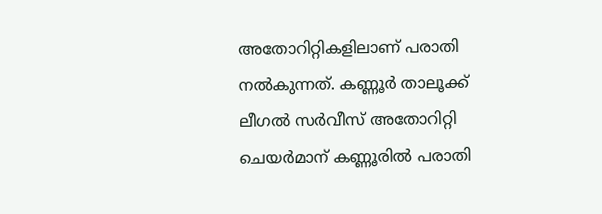അതോറിറ്റികളിലാണ് പരാതി നല്‍കുന്നത്. കണ്ണൂര്‍ താലൂക്ക് ലീഗല്‍ സര്‍വീസ് അതോറിറ്റി ചെയര്‍മാന് കണ്ണൂരില്‍ പരാതി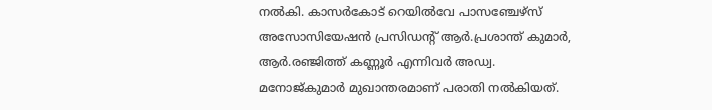നല്‍കി. കാസര്‍കോട് റെയില്‍വേ പാസഞ്ചേഴ്‌സ് അസോസിയേഷന്‍ പ്രസിഡന്റ് ആര്‍.പ്രശാന്ത് കുമാര്‍, ആര്‍.രഞ്ജിത്ത് കണ്ണൂര്‍ എന്നിവര്‍ അഡ്വ. മനോജ്കുമാര്‍ മുഖാന്തരമാണ് പരാതി നല്‍കിയത്.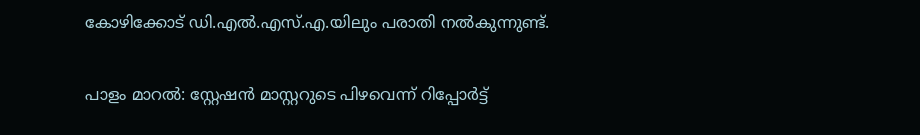കോഴിക്കോട് ഡി.എല്‍.എസ്.എ.യിലും പരാതി നല്‍കുന്നുണ്ട്.

പാളം മാറല്‍: സ്റ്റേഷന്‍ മാസ്റ്ററുടെ പിഴവെന്ന് റിപ്പോര്‍ട്ട്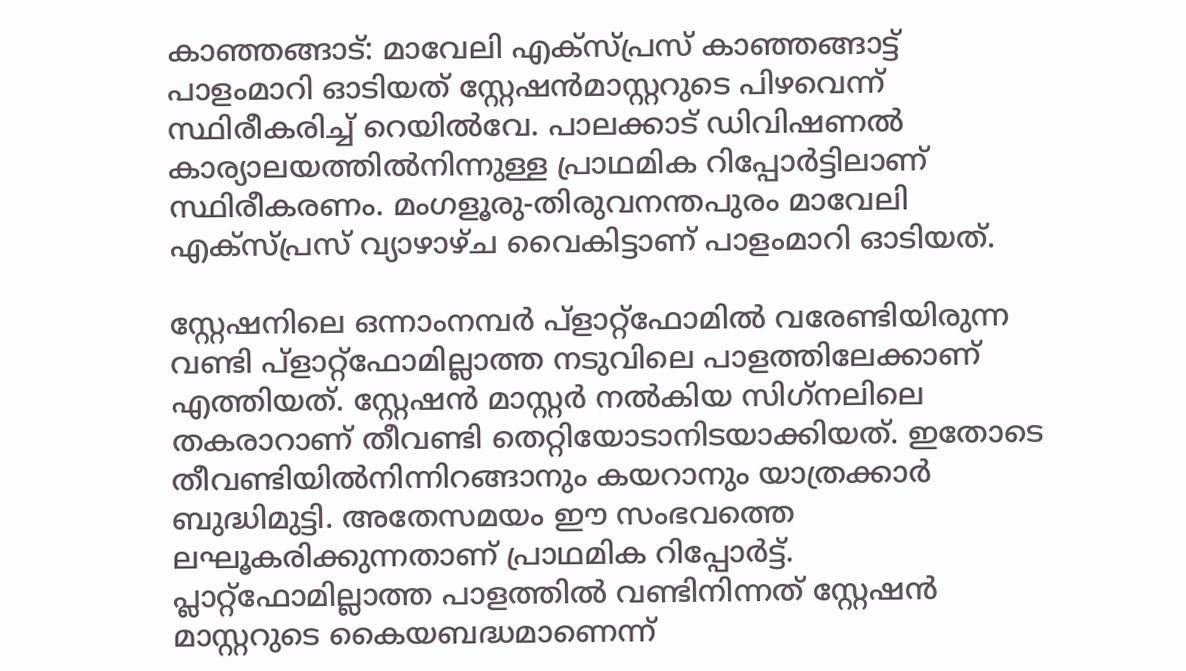കാഞ്ഞങ്ങാട്: മാവേലി എക്‌സ്പ്രസ് കാഞ്ഞങ്ങാട്ട് പാളംമാറി ഓടിയത് സ്റ്റേഷന്‍മാസ്റ്ററുടെ പിഴവെന്ന് സ്ഥിരീകരിച്ച് റെയില്‍വേ. പാലക്കാട് ഡിവിഷണല്‍ കാര്യാലയത്തില്‍നിന്നുള്ള പ്രാഥമിക റിപ്പോര്‍ട്ടിലാണ് സ്ഥിരീകരണം. മംഗളൂരു-തിരുവനന്തപുരം മാവേലി എക്‌സ്പ്രസ് വ്യാഴാഴ്ച വൈകിട്ടാണ് പാളംമാറി ഓടിയത്.

സ്റ്റേഷനിലെ ഒന്നാംനമ്പര്‍ പ്‌ളാറ്റ്ഫോമില്‍ വരേണ്ടിയിരുന്ന വണ്ടി പ്‌ളാറ്റ്ഫോമില്ലാത്ത നടുവിലെ പാളത്തിലേക്കാണ് എത്തിയത്. സ്റ്റേഷന്‍ മാസ്റ്റര്‍ നല്‍കിയ സിഗ്‌നലിലെ തകരാറാണ് തീവണ്ടി തെറ്റിയോടാനിടയാക്കിയത്. ഇതോടെ തീവണ്ടിയില്‍നിന്നിറങ്ങാനും കയറാനും യാത്രക്കാര്‍ ബുദ്ധിമുട്ടി. അതേസമയം ഈ സംഭവത്തെ ലഘൂകരിക്കുന്നതാണ് പ്രാഥമിക റിപ്പോര്‍ട്ട്. പ്ലാറ്റ്ഫോമില്ലാത്ത പാളത്തില്‍ വണ്ടിനിന്നത് സ്റ്റേഷന്‍ മാസ്റ്ററുടെ കൈയബദ്ധമാണെന്ന്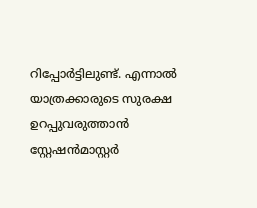റിപ്പോര്‍ട്ടിലുണ്ട്. എന്നാല്‍ യാത്രക്കാരുടെ സുരക്ഷ ഉറപ്പുവരുത്താന്‍ സ്റ്റേഷന്‍മാസ്റ്റര്‍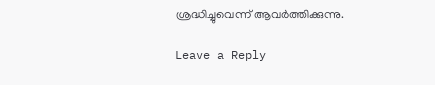ശ്രദ്ധിച്ചുവെന്ന് ആവര്‍ത്തിക്കുന്നു.

Leave a Reply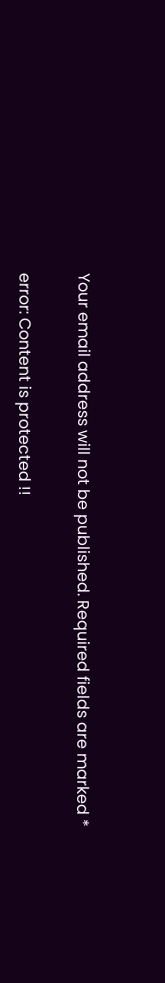Your email address will not be published. Required fields are marked *

error: Content is protected !!